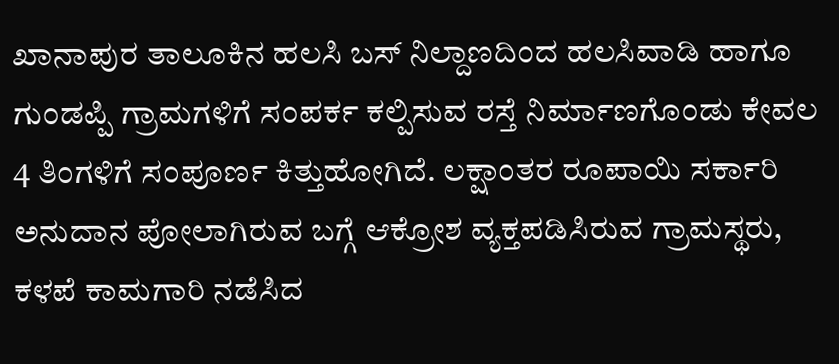ಖಾನಾಪುರ ತಾಲೂಕಿನ ಹಲಸಿ ಬಸ್ ನಿಲ್ದಾಣದಿಂದ ಹಲಸಿವಾಡಿ ಹಾಗೂ ಗುಂಡಪ್ಪಿ ಗ್ರಾಮಗಳಿಗೆ ಸಂಪರ್ಕ ಕಲ್ಪಿಸುವ ರಸ್ತೆ ನಿರ್ಮಾಣಗೊಂಡು ಕೇವಲ 4 ತಿಂಗಳಿಗೆ ಸಂಪೂರ್ಣ ಕಿತ್ತುಹೋಗಿದೆ. ಲಕ್ಷಾಂತರ ರೂಪಾಯಿ ಸರ್ಕಾರಿ ಅನುದಾನ ಪೋಲಾಗಿರುವ ಬಗ್ಗೆ ಆಕ್ರೋಶ ವ್ಯಕ್ತಪಡಿಸಿರುವ ಗ್ರಾಮಸ್ಥರು, ಕಳಪೆ ಕಾಮಗಾರಿ ನಡೆಸಿದ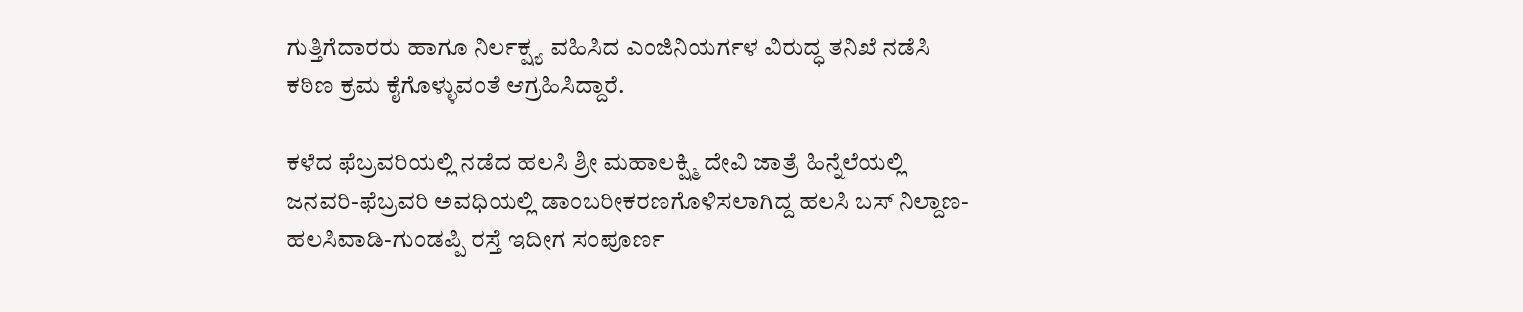ಗುತ್ತಿಗೆದಾರರು ಹಾಗೂ ನಿರ್ಲಕ್ಷ್ಯ ವಹಿಸಿದ ಎಂಜಿನಿಯರ್ಗಳ ವಿರುದ್ಧ ತನಿಖೆ ನಡೆಸಿ ಕಠಿಣ ಕ್ರಮ ಕೈಗೊಳ್ಳುವಂತೆ ಆಗ್ರಹಿಸಿದ್ದಾರೆ.

ಕಳೆದ ಫೆಬ್ರವರಿಯಲ್ಲಿ ನಡೆದ ಹಲಸಿ ಶ್ರೀ ಮಹಾಲಕ್ಷ್ಮಿ ದೇವಿ ಜಾತ್ರೆ ಹಿನ್ನೆಲೆಯಲ್ಲಿ ಜನವರಿ-ಫೆಬ್ರವರಿ ಅವಧಿಯಲ್ಲಿ ಡಾಂಬರೀಕರಣಗೊಳಿಸಲಾಗಿದ್ದ ಹಲಸಿ ಬಸ್ ನಿಲ್ದಾಣ-ಹಲಸಿವಾಡಿ-ಗುಂಡಪ್ಪಿ ರಸ್ತೆ ಇದೀಗ ಸಂಪೂರ್ಣ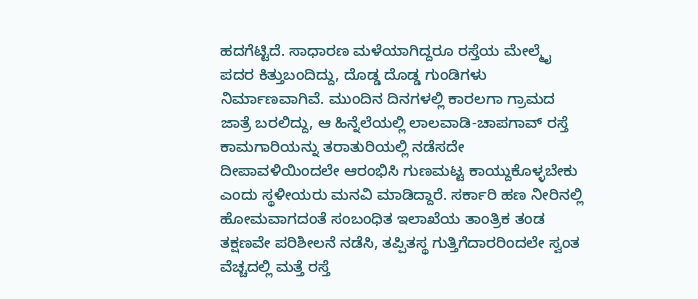ಹದಗೆಟ್ಟಿದೆ. ಸಾಧಾರಣ ಮಳೆಯಾಗಿದ್ದರೂ ರಸ್ತೆಯ ಮೇಲ್ಮೈ ಪದರ ಕಿತ್ತುಬಂದಿದ್ದು, ದೊಡ್ಡ ದೊಡ್ಡ ಗುಂಡಿಗಳು ನಿರ್ಮಾಣವಾಗಿವೆ. ಮುಂದಿನ ದಿನಗಳಲ್ಲಿ ಕಾರಲಗಾ ಗ್ರಾಮದ ಜಾತ್ರೆ ಬರಲಿದ್ದು, ಆ ಹಿನ್ನೆಲೆಯಲ್ಲಿ ಲಾಲವಾಡಿ-ಚಾಪಗಾವ್ ರಸ್ತೆ ಕಾಮಗಾರಿಯನ್ನು ತರಾತುರಿಯಲ್ಲಿ ನಡೆಸದೇ ದೀಪಾವಳಿಯಿಂದಲೇ ಆರಂಭಿಸಿ ಗುಣಮಟ್ಟ ಕಾಯ್ದುಕೊಳ್ಳಬೇಕು ಎಂದು ಸ್ಥಳೀಯರು ಮನವಿ ಮಾಡಿದ್ದಾರೆ. ಸರ್ಕಾರಿ ಹಣ ನೀರಿನಲ್ಲಿ ಹೋಮವಾಗದಂತೆ ಸಂಬಂಧಿತ ಇಲಾಖೆಯ ತಾಂತ್ರಿಕ ತಂಡ ತಕ್ಷಣವೇ ಪರಿಶೀಲನೆ ನಡೆಸಿ, ತಪ್ಪಿತಸ್ಥ ಗುತ್ತಿಗೆದಾರರಿಂದಲೇ ಸ್ವಂತ ವೆಚ್ಚದಲ್ಲಿ ಮತ್ತೆ ರಸ್ತೆ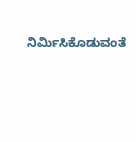ನಿರ್ಮಿಸಿಕೊಡುವಂತೆ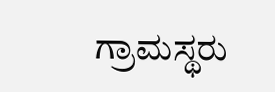ಗ್ರಾಮಸ್ಥರು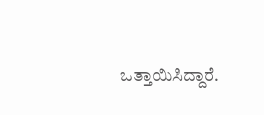ಒತ್ತಾಯಿಸಿದ್ದಾರೆ.